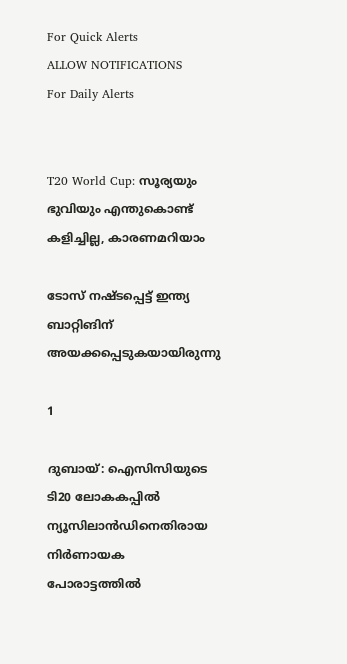For Quick Alerts
ALLOW NOTIFICATIONS
For Daily Alerts


T20 World Cup: സൂര്യയും ഭുവിയും എന്തുകൊണ്ട് കളിച്ചില്ല, കാരണമറിയാം

ടോസ് നഷ്ടപ്പെട്ട് ഇന്ത്യ ബാറ്റിങിന് അയക്കപ്പെടുകയായിരുന്നു

1

ദുബായ്: ഐസിസിയുടെ ടി20 ലോകകപ്പില്‍ ന്യൂസിലാന്‍ഡിനെതിരായ നിര്‍ണായക പോരാട്ടത്തില്‍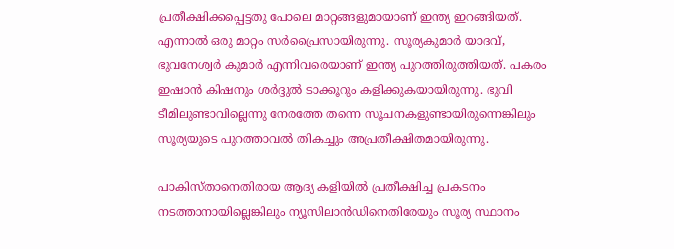പ്രതീക്ഷിക്കപ്പെട്ടതു പോലെ മാറ്റങ്ങളുമായാണ് ഇന്ത്യ ഇറങ്ങിയത്. എന്നാല്‍ ഒരു മാറ്റം സര്‍പ്രൈസായിരുന്നു. സൂര്യകുമാര്‍ യാദവ്, ഭുവനേശ്വര്‍ കുമാര്‍ എന്നിവരെയാണ് ഇന്ത്യ പുറത്തിരുത്തിയത്. പകരം ഇഷാന്‍ കിഷനും ശര്‍ദ്ദുല്‍ ടാക്കൂറും കളിക്കുകയായിരുന്നു. ഭുവി ടീമിലുണ്ടാവില്ലെന്നു നേരത്തേ തന്നെ സൂചനകളുണ്ടായിരുന്നെങ്കിലും സൂര്യയുടെ പുറത്താവല്‍ തികച്ചും അപ്രതീക്ഷിതമായിരുന്നു.

പാകിസ്താനെതിരായ ആദ്യ കളിയില്‍ പ്രതീക്ഷിച്ച പ്രകടനം നടത്താനായില്ലെങ്കിലും ന്യൂസിലാന്‍ഡിനെതിരേയും സൂര്യ സ്ഥാനം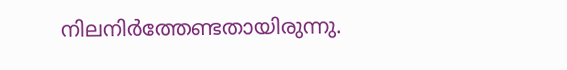നിലനിര്‍ത്തേണ്ടതായിരുന്നു.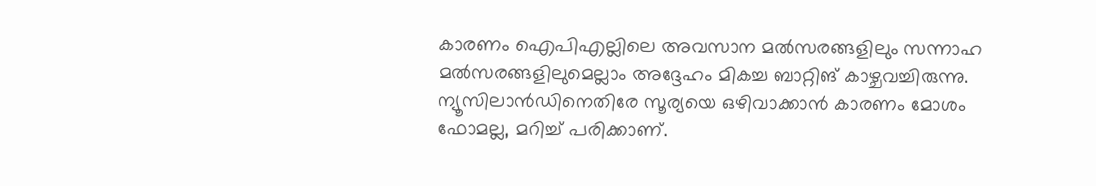കാരണം ഐപിഎല്ലിലെ അവസാന മല്‍സരങ്ങളിലും സന്നാഹ മല്‍സരങ്ങളിലുമെല്ലാം അദ്ദേഹം മികച്ച ബാറ്റിങ് കാഴ്ചവച്ചിരുന്നു. ന്യൂസിലാന്‍ഡിനെതിരേ സൂര്യയെ ഒഴിവാക്കാന്‍ കാരണം മോശം ഫോമല്ല, മറിച്ച് പരിക്കാണ്.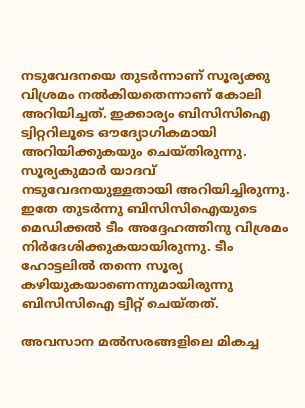നടുവേദനയെ തുടര്‍ന്നാണ് സൂര്യക്കു വിശ്രമം നല്‍കിയതെന്നാണ് കോലി അറിയിച്ചത്. ഇക്കാര്യം ബിസിസിഐ ട്വിറ്ററിലൂടെ ഔദ്യോഗികമായി അറിയിക്കുകയും ചെയ്തിരുന്നു. സൂര്യകുമാര്‍ യാദവ് നടുവേദനയുള്ളതായി അറിയിച്ചിരുന്നു. ഇതേ തുടര്‍ന്നു ബിസിസിഐയുടെ മെഡിക്കല്‍ ടീം അദ്ദേഹത്തിനു വിശ്രമം നിര്‍ദേശിക്കുകയായിരുന്നു. ടീം ഹോട്ടലില്‍ തന്നെ സൂര്യ കഴിയുകയാണെന്നുമായിരുന്നു ബിസിസിഐ ട്വീറ്റ് ചെയ്തത്.

അവസാന മല്‍സരങ്ങളിലെ മികച്ച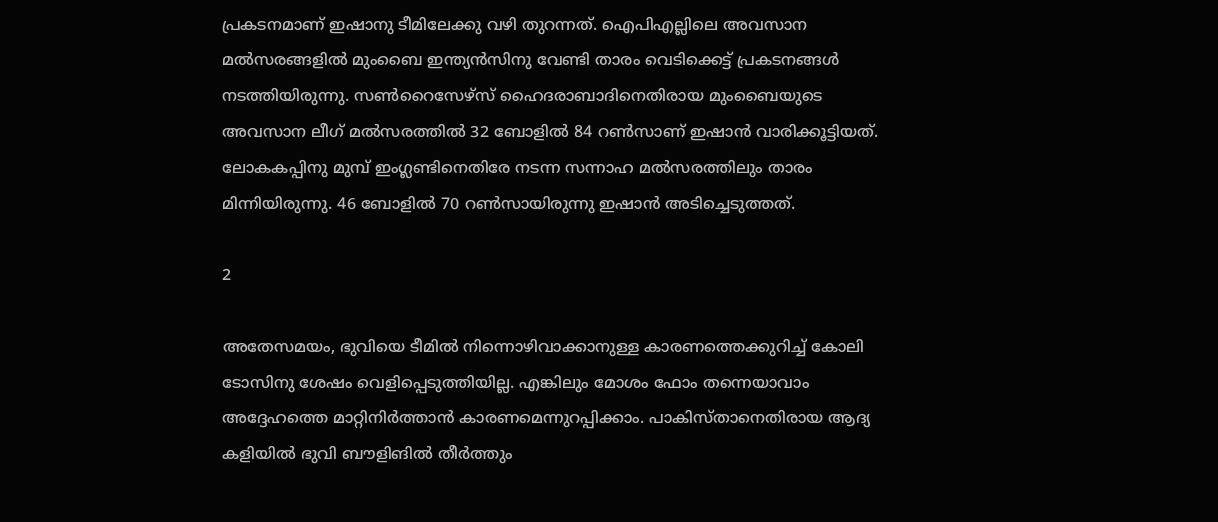പ്രകടനമാണ് ഇഷാനു ടീമിലേക്കു വഴി തുറന്നത്. ഐപിഎല്ലിലെ അവസാന മല്‍സരങ്ങളില്‍ മുംബൈ ഇന്ത്യന്‍സിനു വേണ്ടി താരം വെടിക്കെട്ട് പ്രകടനങ്ങള്‍ നടത്തിയിരുന്നു. സണ്‍റൈസേഴ്‌സ് ഹൈദരാബാദിനെതിരായ മുംബൈയുടെ അവസാന ലീഗ് മല്‍സരത്തില്‍ 32 ബോളില്‍ 84 റണ്‍സാണ് ഇഷാന്‍ വാരിക്കൂട്ടിയത്. ലോകകപ്പിനു മുമ്പ് ഇംഗ്ലണ്ടിനെതിരേ നടന്ന സന്നാഹ മല്‍സരത്തിലും താരം മിന്നിയിരുന്നു. 46 ബോളില്‍ 70 റണ്‍സായിരുന്നു ഇഷാന്‍ അടിച്ചെടുത്തത്.

2

അതേസമയം, ഭുവിയെ ടീമില്‍ നിന്നൊഴിവാക്കാനുള്ള കാരണത്തെക്കുറിച്ച് കോലി ടോസിനു ശേഷം വെളിപ്പെടുത്തിയില്ല. എങ്കിലും മോശം ഫോം തന്നെയാവാം അദ്ദേഹത്തെ മാറ്റിനിര്‍ത്താന്‍ കാരണമെന്നുറപ്പിക്കാം. പാകിസ്താനെതിരായ ആദ്യ കളിയില്‍ ഭുവി ബൗളിങില്‍ തീര്‍ത്തും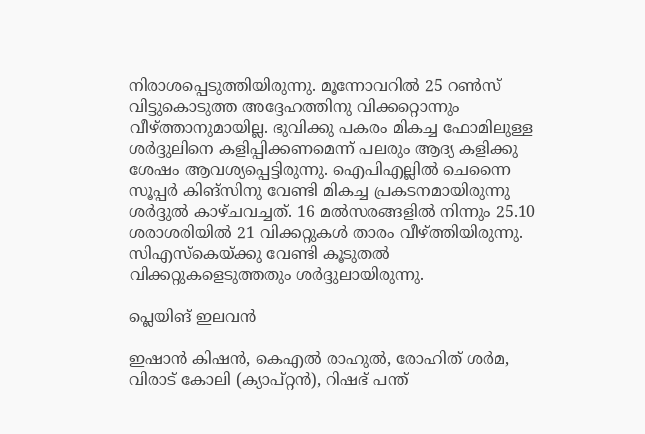നിരാശപ്പെടുത്തിയിരുന്നു. മൂന്നോവറില്‍ 25 റണ്‍സ് വിട്ടുകൊടുത്ത അദ്ദേഹത്തിനു വിക്കറ്റൊന്നും വീഴ്ത്താനുമായില്ല. ഭുവിക്കു പകരം മികച്ച ഫോമിലുള്ള ശര്‍ദ്ദുലിനെ കളിപ്പിക്കണമെന്ന് പലരും ആദ്യ കളിക്കു ശേഷം ആവശ്യപ്പെട്ടിരുന്നു. ഐപിഎല്ലില്‍ ചെന്നൈ സൂപ്പര്‍ കിങ്‌സിനു വേണ്ടി മികച്ച പ്രകടനമായിരുന്നു ശര്‍ദ്ദുല്‍ കാഴ്ചവച്ചത്. 16 മല്‍സരങ്ങളില്‍ നിന്നും 25.10 ശരാശരിയില്‍ 21 വിക്കറ്റുകള്‍ താരം വീഴ്ത്തിയിരുന്നു. സിഎസ്‌കെയ്ക്കു വേണ്ടി കൂടുതല്‍ വിക്കറ്റുകളെടുത്തതും ശര്‍ദ്ദുലായിരുന്നു.

പ്ലെയിങ് ഇലവന്‍

ഇഷാന്‍ കിഷന്‍, കെഎല്‍ രാഹുല്‍, രോഹിത് ശര്‍മ, വിരാട് കോലി (ക്യാപ്റ്റന്‍), റിഷഭ് പന്ത്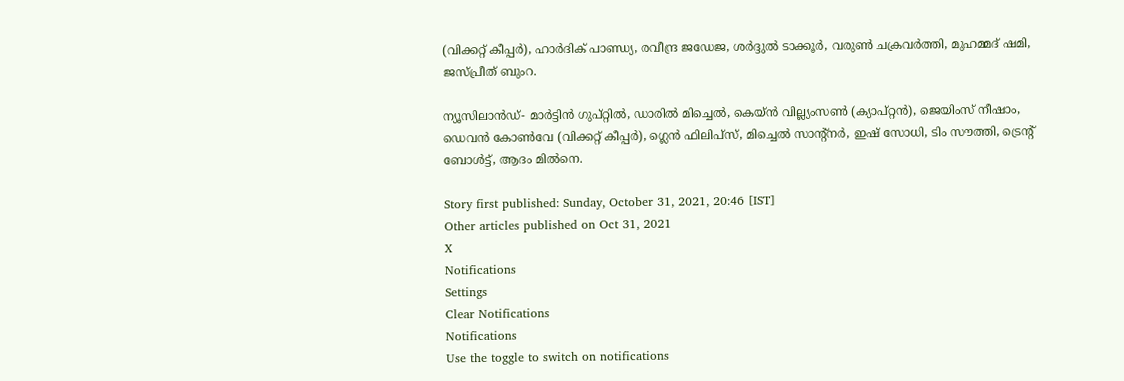(വിക്കറ്റ് കീപ്പര്‍), ഹാര്‍ദിക് പാണ്ഡ്യ, രവീന്ദ്ര ജഡേജ, ശര്‍ദ്ദുല്‍ ടാക്കൂര്‍, വരുണ്‍ ചക്രവര്‍ത്തി, മുഹമ്മദ് ഷമി, ജസ്പ്രീത് ബുംറ.

ന്യൂസിലാന്‍ഡ്- മാര്‍ട്ടിന്‍ ഗുപ്റ്റില്‍, ഡാരില്‍ മിച്ചെല്‍, കെയ്ന്‍ വില്ല്യംസണ്‍ (ക്യാപ്റ്റന്‍), ജെയിംസ് നീഷാം, ഡെവന്‍ കോണ്‍വേ (വിക്കറ്റ് കീപ്പര്‍), ഗ്ലെന്‍ ഫിലിപ്‌സ്, മിച്ചെല്‍ സാന്റ്‌നര്‍, ഇഷ് സോധി, ടിം സൗത്തി, ട്രെന്റ് ബോള്‍ട്ട്, ആദം മില്‍നെ.

Story first published: Sunday, October 31, 2021, 20:46 [IST]
Other articles published on Oct 31, 2021
X
Notifications
Settings
Clear Notifications
Notifications
Use the toggle to switch on notifications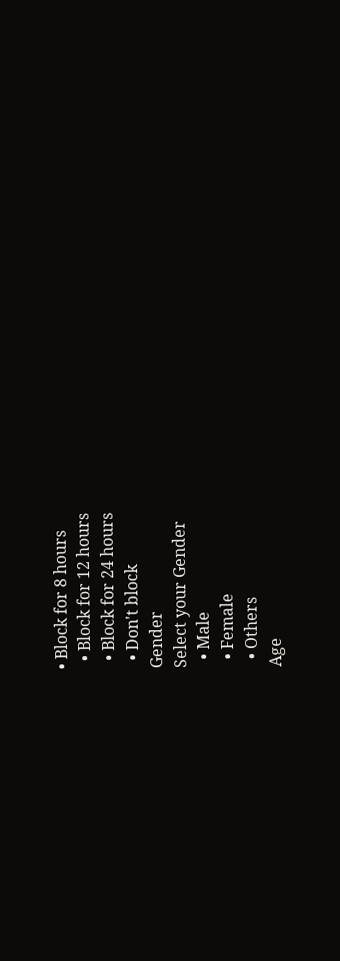• Block for 8 hours
  • Block for 12 hours
  • Block for 24 hours
  • Don't block
Gender
Select your Gender
  • Male
  • Female
  • Others
Age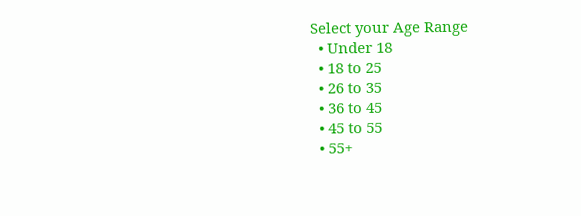Select your Age Range
  • Under 18
  • 18 to 25
  • 26 to 35
  • 36 to 45
  • 45 to 55
  • 55+